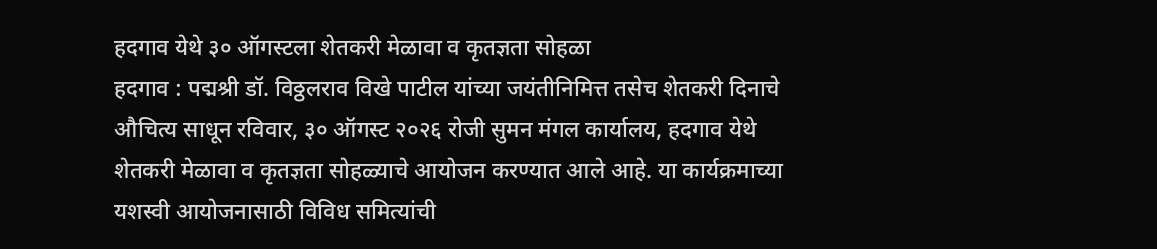हदगाव येथे ३० ऑगस्टला शेतकरी मेळावा व कृतज्ञता सोहळा
हदगाव : पद्मश्री डॉ. विठ्ठलराव विखे पाटील यांच्या जयंतीनिमित्त तसेच शेतकरी दिनाचे औचित्य साधून रविवार, ३० ऑगस्ट २०२६ रोजी सुमन मंगल कार्यालय, हदगाव येथे शेतकरी मेळावा व कृतज्ञता सोहळ्याचे आयोजन करण्यात आले आहे. या कार्यक्रमाच्या यशस्वी आयोजनासाठी विविध समित्यांची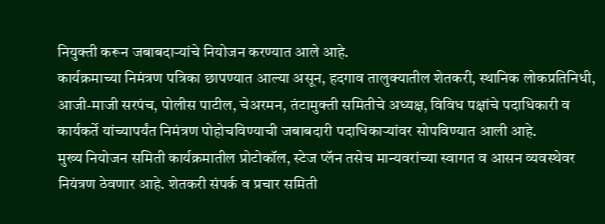नियुक्ती करून जबाबदाऱ्यांचे नियोजन करण्यात आले आहे.
कार्यक्रमाच्या निमंत्रण पत्रिका छापण्यात आल्या असून, हदगाव तालुक्यातील शेतकरी, स्थानिक लोकप्रतिनिधी, आजी-माजी सरपंच, पोलीस पाटील, चेअरमन, तंटामुक्ती समितीचे अध्यक्ष, विविध पक्षांचे पदाधिकारी व कार्यकर्ते यांच्यापर्यंत निमंत्रण पोहोचविण्याची जबाबदारी पदाधिकाऱ्यांवर सोपविण्यात आली आहे.
मुख्य नियोजन समिती कार्यक्रमातील प्रोटोकॉल, स्टेज प्लॅन तसेच मान्यवरांच्या स्वागत व आसन व्यवस्थेवर नियंत्रण ठेवणार आहे. शेतकरी संपर्क व प्रचार समिती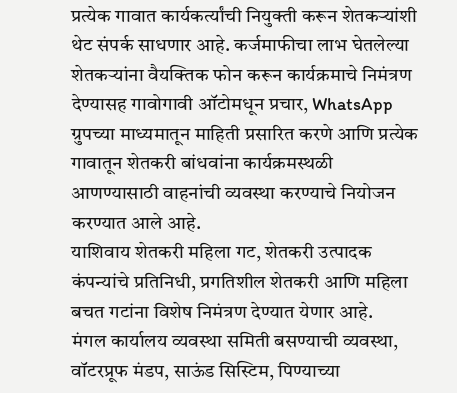प्रत्येक गावात कार्यकर्त्यांची नियुक्ती करून शेतकऱ्यांशी थेट संपर्क साधणार आहे. कर्जमाफीचा लाभ घेतलेल्या शेतकऱ्यांना वैयक्तिक फोन करून कार्यक्रमाचे निमंत्रण देण्यासह गावोगावी ऑटोमधून प्रचार, WhatsApp ग्रुपच्या माध्यमातून माहिती प्रसारित करणे आणि प्रत्येक गावातून शेतकरी बांधवांना कार्यक्रमस्थळी आणण्यासाठी वाहनांची व्यवस्था करण्याचे नियोजन करण्यात आले आहे.
याशिवाय शेतकरी महिला गट, शेतकरी उत्पादक कंपन्यांचे प्रतिनिधी, प्रगतिशील शेतकरी आणि महिला बचत गटांना विशेष निमंत्रण देण्यात येणार आहे.
मंगल कार्यालय व्यवस्था समिती बसण्याची व्यवस्था, वॉटरप्रूफ मंडप, साऊंड सिस्टिम, पिण्याच्या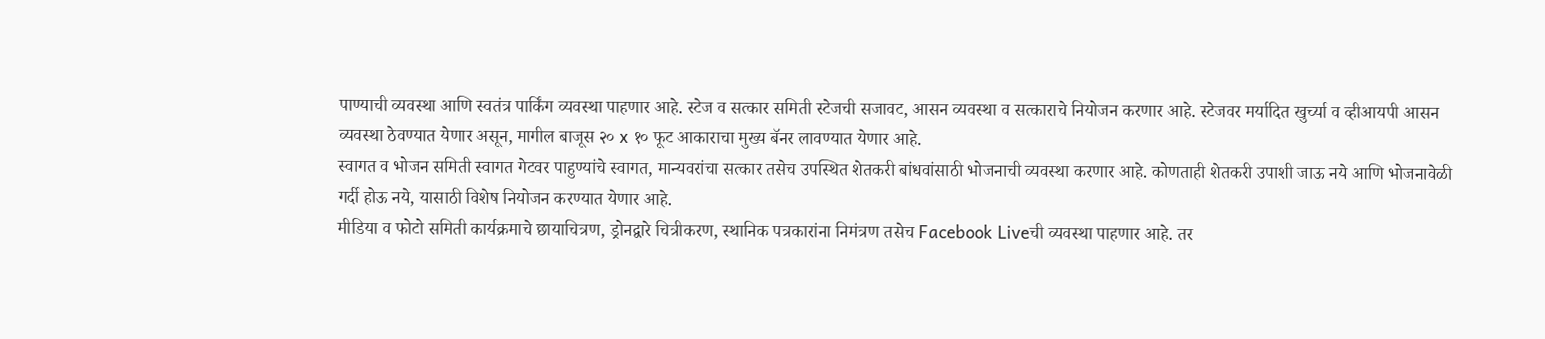पाण्याची व्यवस्था आणि स्वतंत्र पार्किंग व्यवस्था पाहणार आहे. स्टेज व सत्कार समिती स्टेजची सजावट, आसन व्यवस्था व सत्काराचे नियोजन करणार आहे. स्टेजवर मर्यादित खुर्च्या व व्हीआयपी आसन व्यवस्था ठेवण्यात येणार असून, मागील बाजूस २० x १० फूट आकाराचा मुख्य बॅनर लावण्यात येणार आहे.
स्वागत व भोजन समिती स्वागत गेटवर पाहुण्यांचे स्वागत, मान्यवरांचा सत्कार तसेच उपस्थित शेतकरी बांधवांसाठी भोजनाची व्यवस्था करणार आहे. कोणताही शेतकरी उपाशी जाऊ नये आणि भोजनावेळी गर्दी होऊ नये, यासाठी विशेष नियोजन करण्यात येणार आहे.
मीडिया व फोटो समिती कार्यक्रमाचे छायाचित्रण, ड्रोनद्वारे चित्रीकरण, स्थानिक पत्रकारांना निमंत्रण तसेच Facebook Liveची व्यवस्था पाहणार आहे. तर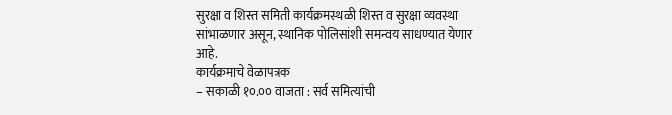सुरक्षा व शिस्त समिती कार्यक्रमस्थळी शिस्त व सुरक्षा व्यवस्था सांभाळणार असून, स्थानिक पोलिसांशी समन्वय साधण्यात येणार आहे.
कार्यक्रमाचे वेळापत्रक
– सकाळी १०.०० वाजता : सर्व समित्यांची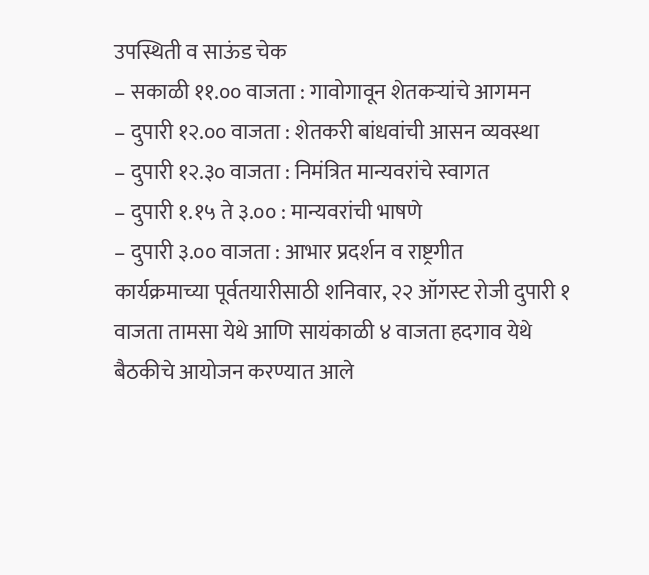उपस्थिती व साऊंड चेक
– सकाळी ११.०० वाजता : गावोगावून शेतकऱ्यांचे आगमन
– दुपारी १२.०० वाजता : शेतकरी बांधवांची आसन व्यवस्था
– दुपारी १२.३० वाजता : निमंत्रित मान्यवरांचे स्वागत
– दुपारी १.१५ ते ३.०० : मान्यवरांची भाषणे
– दुपारी ३.०० वाजता : आभार प्रदर्शन व राष्ट्रगीत
कार्यक्रमाच्या पूर्वतयारीसाठी शनिवार, २२ ऑगस्ट रोजी दुपारी १ वाजता तामसा येथे आणि सायंकाळी ४ वाजता हदगाव येथे बैठकीचे आयोजन करण्यात आले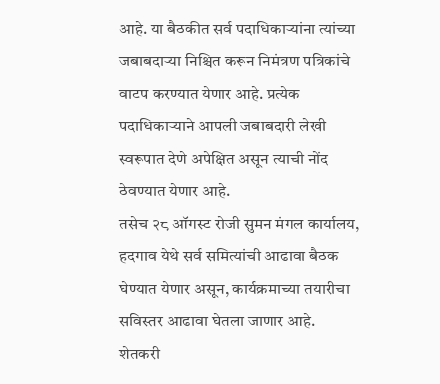आहे. या बैठकीत सर्व पदाधिकाऱ्यांना त्यांच्या जबाबदाऱ्या निश्चित करून निमंत्रण पत्रिकांचे वाटप करण्यात येणार आहे. प्रत्येक पदाधिकाऱ्याने आपली जबाबदारी लेखी स्वरूपात देणे अपेक्षित असून त्याची नोंद ठेवण्यात येणार आहे.
तसेच २८ ऑगस्ट रोजी सुमन मंगल कार्यालय, हदगाव येथे सर्व समित्यांची आढावा बैठक घेण्यात येणार असून, कार्यक्रमाच्या तयारीचा सविस्तर आढावा घेतला जाणार आहे.
शेतकरी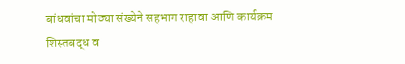बांधवांचा मोठ्या संख्येने सहभाग राहावा आणि कार्यक्रम शिस्तबद्ध व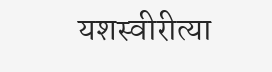यशस्वीरीत्या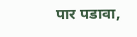पार पडावा,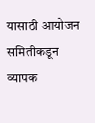यासाठी आयोजन समितीकडून व्यापक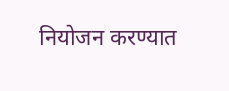नियोजन करण्यात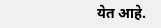येत आहे.